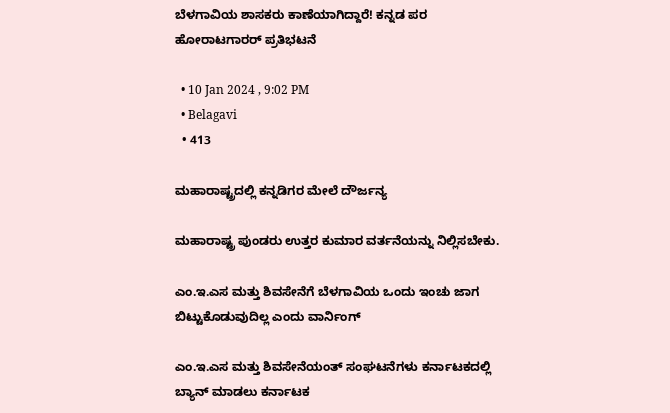ಬೆಳಗಾವಿಯ ಶಾಸಕರು ಕಾಣೆಯಾಗಿದ್ದಾರೆ! ಕನ್ನಡ ಪರ ಹೋರಾಟಗಾರರ್ ಪ್ರತಿಭಟನೆ

  • 10 Jan 2024 , 9:02 PM
  • Belagavi
  • 413

ಮಹಾರಾಷ್ಟ್ರದಲ್ಲಿ ಕನ್ನಡಿಗರ ಮೇಲೆ ದೌರ್ಜನ್ಯ

ಮಹಾರಾಷ್ಟ್ರ ಪುಂಡರು ಉತ್ತರ ಕುಮಾರ ವರ್ತನೆಯನ್ನು ನಿಲ್ಲಿಸಬೇಕು.

ಎಂ.ಇ.ಎಸ ಮತ್ತು ಶಿವಸೇನೆಗೆ ಬೆಳಗಾವಿಯ ಒಂದು ಇಂಚು ಜಾಗ ಬಿಟ್ಟುಕೊಡುವುದಿಲ್ಲ ಎಂದು ವಾರ್ನಿಂಗ್

ಎಂ.ಇ.ಎಸ ಮತ್ತು ಶಿವಸೇನೆಯಂತ್ ಸಂಘಟನೆಗಳು ಕರ್ನಾಟಕದಲ್ಲಿ ಬ್ಯಾನ್ ಮಾಡಲು ಕರ್ನಾಟಕ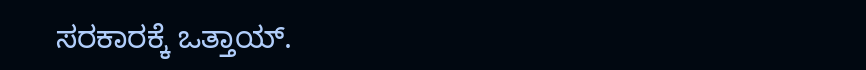ಸರಕಾರಕ್ಕೆ ಒತ್ತಾಯ್.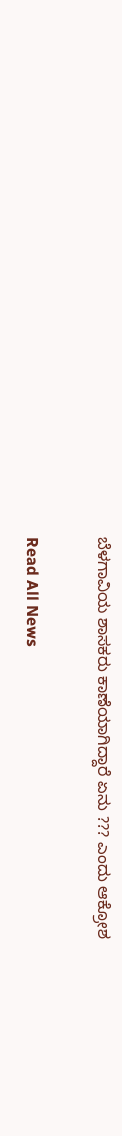ಬೆಳಗಾವಿಯ ಶಾಸಕರು ಕಾಣೆಯಾಗಿದ್ದಾರೆ ಏನು ??? ಎಂದು ಆಕ್ರೋಶ

Read All News